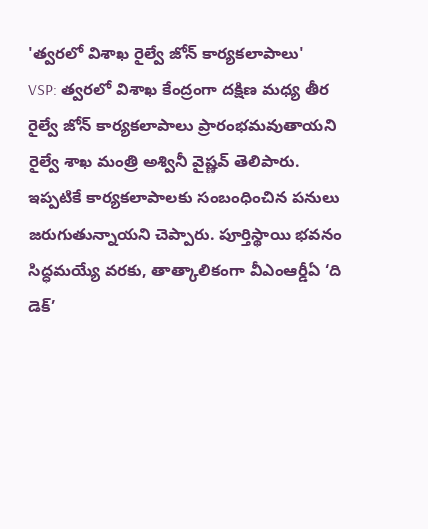'త్వరలో విశాఖ రైల్వే జోన్ కార్యకలాపాలు'
VSP: త్వరలో విశాఖ కేంద్రంగా దక్షిణ మధ్య తీర రైల్వే జోన్ కార్యకలాపాలు ప్రారంభమవుతాయని రైల్వే శాఖ మంత్రి అశ్వినీ వైష్ణవ్ తెలిపారు. ఇప్పటికే కార్యకలాపాలకు సంబంధించిన పనులు జరుగుతున్నాయని చెప్పారు. పూర్తిస్థాయి భవనం సిద్ధమయ్యే వరకు, తాత్కాలికంగా వీఎంఆర్డీఏ ‘ది డెక్’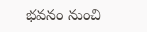భవనం నుంచి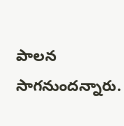పాలన సాగనుందన్నారు.